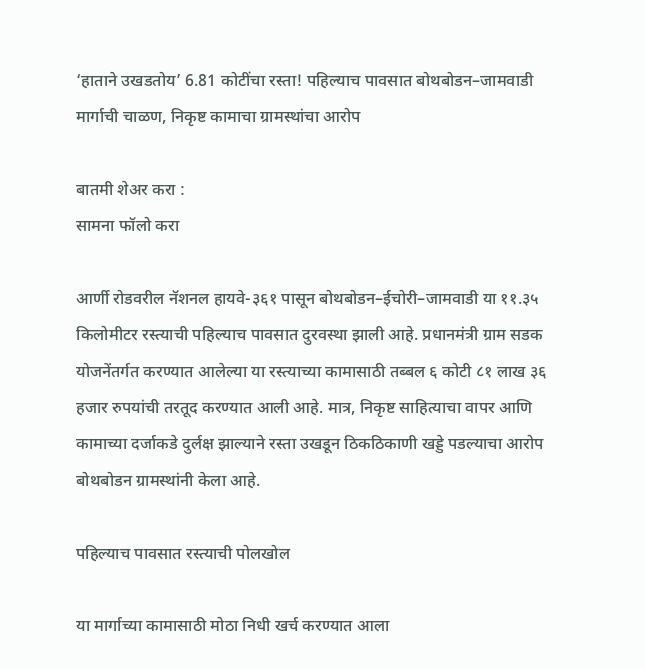‘हाताने उखडतोय’ 6.81 कोटींचा रस्ता! पहिल्याच पावसात बोथबोडन–जामवाडी मार्गाची चाळण, निकृष्ट कामाचा ग्रामस्थांचा आरोप

बातमी शेअर करा :
सामना फॉलो करा

आर्णी रोडवरील नॅशनल हायवे-३६१ पासून बोथबोडन–ईचोरी–जामवाडी या ११.३५ किलोमीटर रस्त्याची पहिल्याच पावसात दुरवस्था झाली आहे. प्रधानमंत्री ग्राम सडक योजनेंतर्गत करण्यात आलेल्या या रस्त्याच्या कामासाठी तब्बल ६ कोटी ८१ लाख ३६ हजार रुपयांची तरतूद करण्यात आली आहे. मात्र, निकृष्ट साहित्याचा वापर आणि कामाच्या दर्जाकडे दुर्लक्ष झाल्याने रस्ता उखडून ठिकठिकाणी खड्डे पडल्याचा आरोप बोथबोडन ग्रामस्थांनी केला आहे.

पहिल्याच पावसात रस्त्याची पोलखोल

या मार्गाच्या कामासाठी मोठा निधी खर्च करण्यात आला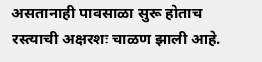असतानाही पावसाळा सुरू होताच रस्त्याची अक्षरशः चाळण झाली आहे.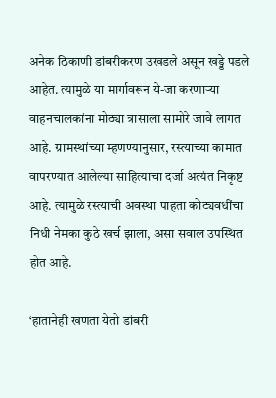अनेक ठिकाणी डांबरीकरण उखडले असून खड्डे पडले आहेत. त्यामुळे या मार्गावरून ये-जा करणाऱ्या वाहनचालकांना मोठ्या त्रासाला सामोरे जावे लागत आहे. ग्रामस्थांच्या म्हणण्यानुसार, रस्त्याच्या कामात वापरण्यात आलेल्या साहित्याचा दर्जा अत्यंत निकृष्ट आहे. त्यामुळे रस्त्याची अवस्था पाहता कोट्यवधींचा निधी नेमका कुठे खर्च झाला, असा सवाल उपस्थित होत आहे.

‘हातानेही खणता येतो डांबरी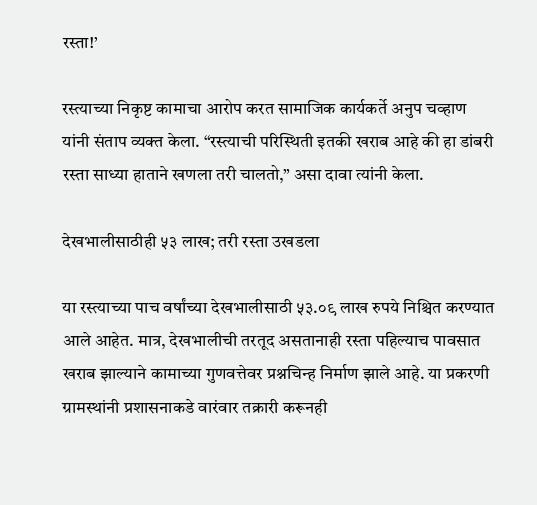रस्ता!’

रस्त्याच्या निकृष्ट कामाचा आरोप करत सामाजिक कार्यकर्ते अनुप चव्हाण यांनी संताप व्यक्त केला. “रस्त्याची परिस्थिती इतकी खराब आहे की हा डांबरी रस्ता साध्या हाताने खणला तरी चालतो,” असा दावा त्यांनी केला.

देखभालीसाठीही ५३ लाख; तरी रस्ता उखडला

या रस्त्याच्या पाच वर्षांच्या देखभालीसाठी ५३.०९ लाख रुपये निश्चित करण्यात आले आहेत. मात्र, देखभालीची तरतूद असतानाही रस्ता पहिल्याच पावसात खराब झाल्याने कामाच्या गुणवत्तेवर प्रश्नचिन्ह निर्माण झाले आहे. या प्रकरणी ग्रामस्थांनी प्रशासनाकडे वारंवार तक्रारी करूनही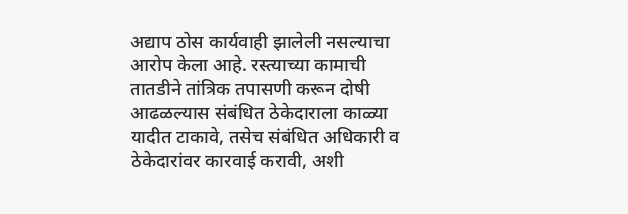अद्याप ठोस कार्यवाही झालेली नसल्याचा आरोप केला आहे. रस्त्याच्या कामाची तातडीने तांत्रिक तपासणी करून दोषी आढळल्यास संबंधित ठेकेदाराला काळ्या यादीत टाकावे, तसेच संबंधित अधिकारी व ठेकेदारांवर कारवाई करावी, अशी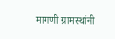मागणी ग्रामस्थांनी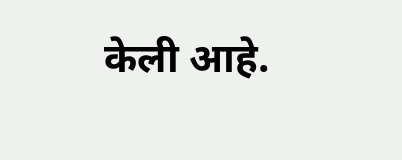केली आहे.